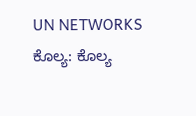UN NETWORKS
ಕೊಲ್ಯ: ಕೊಲ್ಯ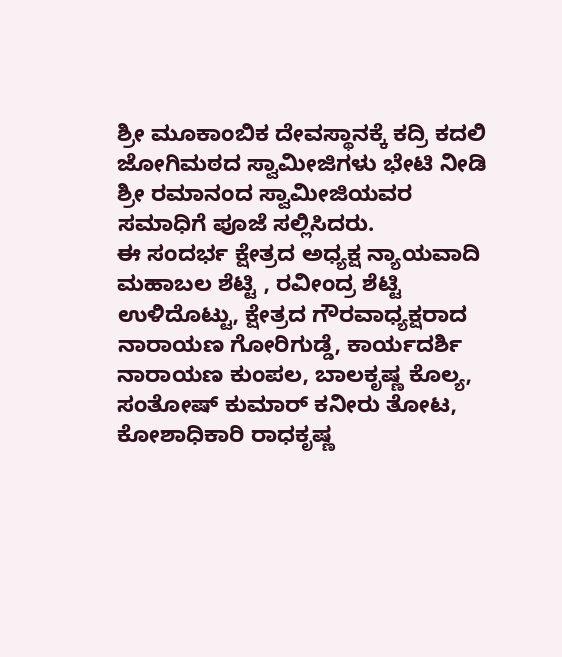ಶ್ರೀ ಮೂಕಾಂಬಿಕ ದೇವಸ್ಥಾನಕ್ಕೆ ಕದ್ರಿ ಕದಲಿ ಜೋಗಿಮಠದ ಸ್ವಾಮೀಜಿಗಳು ಭೇಟಿ ನೀಡಿ ಶ್ರೀ ರಮಾನಂದ ಸ್ವಾಮೀಜಿಯವರ ಸಮಾಧಿಗೆ ಪೂಜೆ ಸಲ್ಲಿಸಿದರು.
ಈ ಸಂದರ್ಭ ಕ್ಷೇತ್ರದ ಅಧ್ಯಕ್ಷ ನ್ಯಾಯವಾದಿ ಮಹಾಬಲ ಶೆಟ್ಟಿ , ರವೀಂದ್ರ ಶೆಟ್ಟಿ ಉಳಿದೊಟ್ಟು, ಕ್ಷೇತ್ರದ ಗೌರವಾಧ್ಯಕ್ಷರಾದ ನಾರಾಯಣ ಗೋರಿಗುಡ್ಡೆ, ಕಾರ್ಯದರ್ಶಿ ನಾರಾಯಣ ಕುಂಪಲ, ಬಾಲಕೃಷ್ಣ ಕೊಲ್ಯ, ಸಂತೋಷ್ ಕುಮಾರ್ ಕನೀರು ತೋಟ, ಕೋಶಾಧಿಕಾರಿ ರಾಧಕೃಷ್ಣ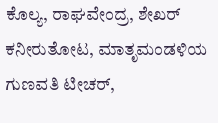ಕೊಲ್ಯ, ರಾಘವೇಂದ್ರ, ಶೇಖರ್ ಕನೀರುತೋಟ, ಮಾತೃಮಂಡಳಿಯ ಗುಣವತಿ ಟೀಚರ್,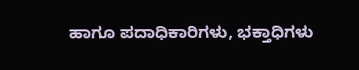ಹಾಗೂ ಪದಾಧಿಕಾರಿಗಳು, ಭಕ್ತಾಧಿಗಳು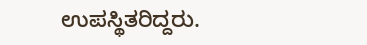ಉಪಸ್ಥಿತರಿದ್ದರು.